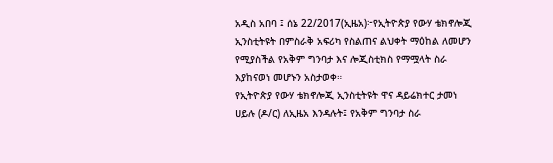አዲስ አበባ ፤ ሰኔ 22/2017(ኢዜአ)፦የኢትዮጵያ የውሃ ቴክኖሎጂ ኢንስቲትዩት በምስራቅ አፍሪካ የስልጠና ልህቀት ማዕከል ለመሆን የሚያስችል የአቅም ግንባታ እና ሎጂስቲክስ የማሟላት ስራ እያከናወነ መሆኑን አስታወቀ።
የኢትዮጵያ የውሃ ቴክኖሎጂ ኢንስቲትዩት ዋና ዳይሬክተር ታመነ ሀይሉ (ዶ/ር) ለኢዜአ እንዳሉት፤ የአቅም ግንባታ ስራ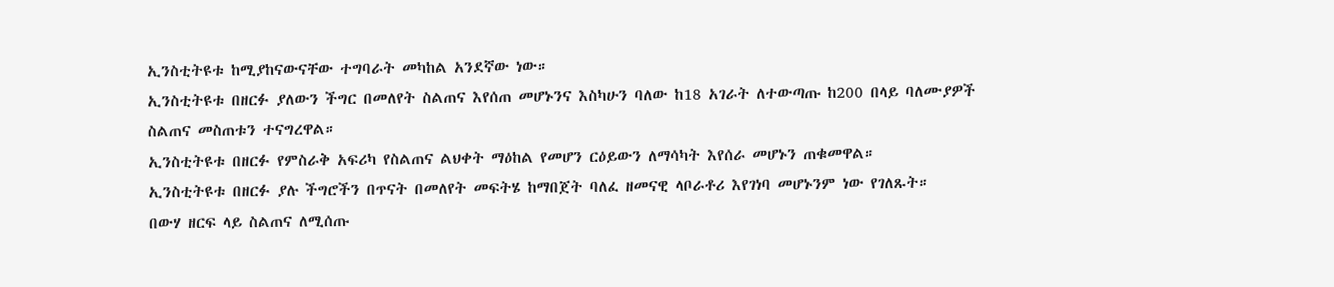ኢንስቲትዩቱ ከሚያከናውናቸው ተግባራት መካከል አንደኛው ነው።
ኢንስቲትዩቱ በዘርፉ ያለውን ችግር በመለየት ስልጠና እየሰጠ መሆኑንና እስካሁን ባለው ከ18 አገራት ለተውጣጡ ከ200 በላይ ባለሙያዎች ስልጠና መስጠቱን ተናግረዋል።
ኢንስቲትዩቱ በዘርፉ የምስራቅ አፍሪካ የስልጠና ልህቀት ማዕከል የመሆን ርዕይውን ለማሳካት እየሰራ መሆኑን ጠቁመዋል።
ኢንስቲትዩቱ በዘርፉ ያሉ ችግሮችን በጥናት በመለየት መፍትሄ ከማበጀት ባለፈ ዘመናዊ ላቦራቶሪ እየገነባ መሆኑንም ነው የገለጹት።
በውሃ ዘርፍ ላይ ስልጠና ለሚሰጡ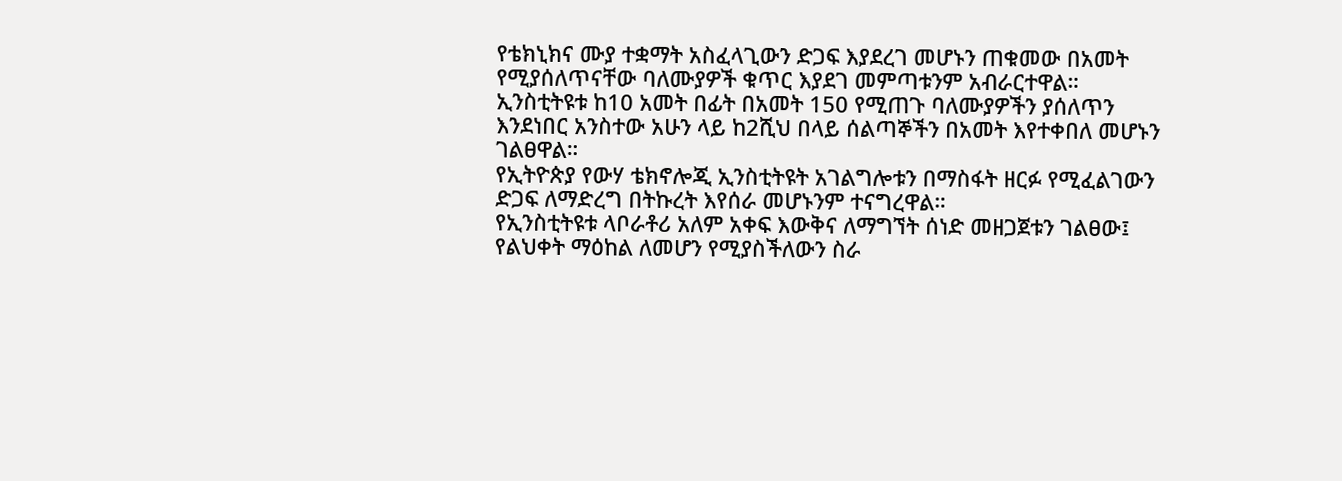የቴክኒክና ሙያ ተቋማት አስፈላጊውን ድጋፍ እያደረገ መሆኑን ጠቁመው በአመት የሚያሰለጥናቸው ባለሙያዎች ቁጥር እያደገ መምጣቱንም አብራርተዋል።
ኢንስቲትዩቱ ከ10 አመት በፊት በአመት 150 የሚጠጉ ባለሙያዎችን ያሰለጥን እንደነበር አንስተው አሁን ላይ ከ2ሺህ በላይ ሰልጣኞችን በአመት እየተቀበለ መሆኑን ገልፀዋል።
የኢትዮጵያ የውሃ ቴክኖሎጂ ኢንስቲትዩት አገልግሎቱን በማስፋት ዘርፉ የሚፈልገውን ድጋፍ ለማድረግ በትኩረት እየሰራ መሆኑንም ተናግረዋል።
የኢንስቲትዩቱ ላቦራቶሪ አለም አቀፍ እውቅና ለማግኘት ሰነድ መዘጋጀቱን ገልፀው፤ የልህቀት ማዕከል ለመሆን የሚያስችለውን ስራ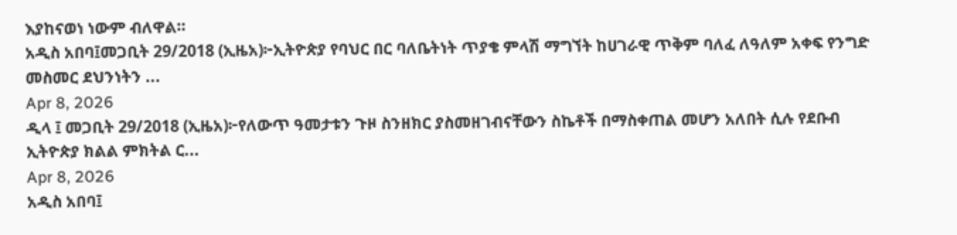እያከናወነ ነውም ብለዋል።
አዲስ አበባ፤መጋቢት 29/2018 (ኢዜአ)፦ኢትዮጵያ የባህር በር ባለቤትነት ጥያቄ ምላሽ ማግኘት ከሀገራዊ ጥቅም ባለፈ ለዓለም አቀፍ የንግድ መስመር ደህንነትን ...
Apr 8, 2026
ዲላ ፤ መጋቢት 29/2018 (ኢዜአ)፦የለውጥ ዓመታቱን ጉዞ ስንዘክር ያስመዘገብናቸውን ስኬቶች በማስቀጠል መሆን አለበት ሲሉ የደቡብ ኢትዮጵያ ክልል ምክትል ር...
Apr 8, 2026
አዲስ አበባ፤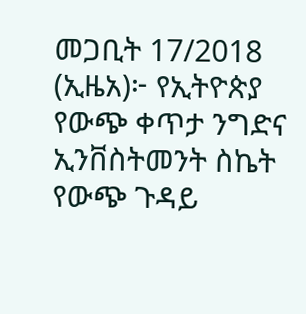መጋቢት 17/2018 (ኢዜአ)፦ የኢትዮጵያ የውጭ ቀጥታ ንግድና ኢንቨስትመንት ስኬት የውጭ ጉዳይ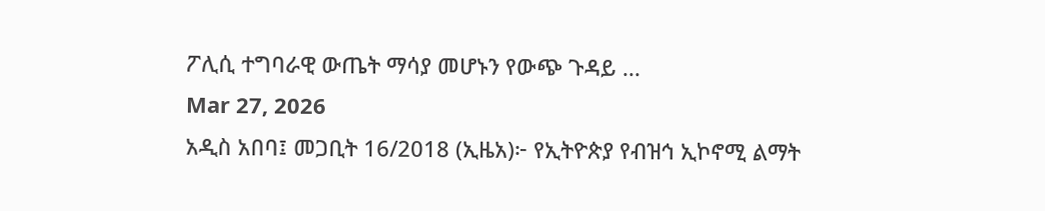ፖሊሲ ተግባራዊ ውጤት ማሳያ መሆኑን የውጭ ጉዳይ ...
Mar 27, 2026
አዲስ አበባ፤ መጋቢት 16/2018 (ኢዜአ)፦ የኢትዮጵያ የብዝኅ ኢኮኖሚ ልማት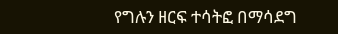የግሉን ዘርፍ ተሳትፎ በማሳደግ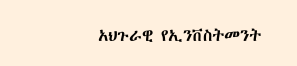አህጉራዊ የኢንቨስትመንት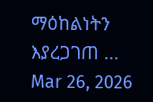ማዕከልነትን እያረጋገጠ ...
Mar 26, 2026